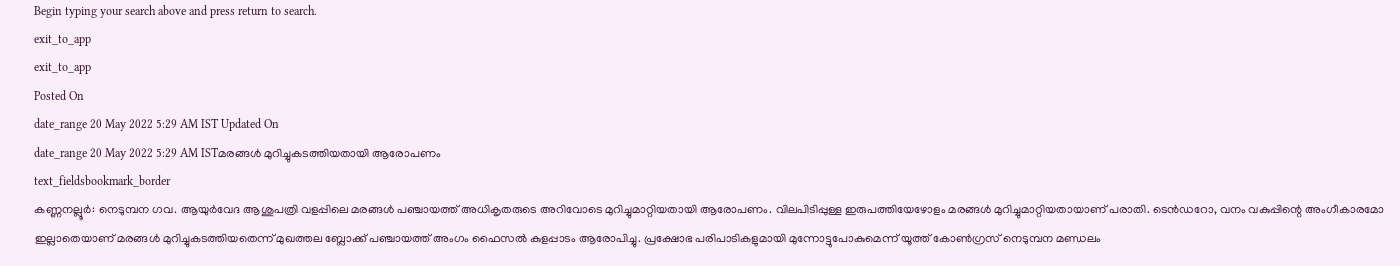Begin typing your search above and press return to search.
exit_to_app
exit_to_app
Posted On
date_range 20 May 2022 5:29 AM IST Updated On
date_range 20 May 2022 5:29 AM ISTമരങ്ങൾ മുറിച്ചുകടത്തിയതായി ആരോപണം
text_fieldsbookmark_border
കണ്ണനല്ലൂർ: നെടുമ്പന ഗവ. ആയുർവേദ ആശുപത്രി വളപ്പിലെ മരങ്ങൾ പഞ്ചായത്ത് അധികൃതരുടെ അറിവോടെ മുറിച്ചുമാറ്റിയതായി ആരോപണം. വിലപിടിപ്പുള്ള ഇരുപത്തിയേഴോളം മരങ്ങൾ മുറിച്ചുമാറ്റിയതായാണ് പരാതി. ടെൻഡറോ, വനം വകുപ്പിന്റെ അംഗീകാരമോ ഇല്ലാതെയാണ് മരങ്ങൾ മുറിച്ചുകടത്തിയതെന്ന് മുഖത്തല ബ്ലോക്ക് പഞ്ചായത്ത് അംഗം ഫൈസൽ കുളപ്പാടം ആരോപിച്ചു. പ്രക്ഷോഭ പരിപാടികളുമായി മുന്നോട്ടുപോകുമെന്ന് യൂത്ത് കോൺഗ്രസ് നെടുമ്പന മണ്ഡലം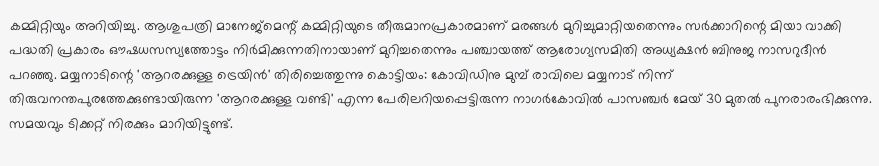കമ്മിറ്റിയും അറിയിച്ചു. ആശുപത്രി മാനേജ്മെന്റ് കമ്മിറ്റിയുടെ തീരുമാനപ്രകാരമാണ് മരങ്ങൾ മുറിച്ചുമാറ്റിയതെന്നും സർക്കാറിന്റെ മിയാ വാക്കി പദ്ധതി പ്രകാരം ഔഷധസസ്യത്തോട്ടം നിർമിക്കുന്നതിനായാണ് മുറിച്ചതെന്നും പഞ്ചായത്ത് ആരോഗ്യസമിതി അധ്യക്ഷൻ ബിനുജ നാസറുദീൻ പറഞ്ഞു. മയ്യനാടിന്റെ 'ആറരക്കുള്ള ട്രെയിൻ' തിരിച്ചെത്തുന്നു കൊട്ടിയം: കോവിഡിനു മുമ്പ് രാവിലെ മയ്യനാട് നിന്ന് തിരുവനന്തപുരത്തേക്കുണ്ടായിരുന്ന 'ആറരക്കുള്ള വണ്ടി' എന്ന പേരിലറിയപ്പെട്ടിരുന്ന നാഗർകോവിൽ പാസഞ്ചർ മേയ് 30 മുതൽ പുനരാരംഭിക്കുന്നു. സമയവും ടിക്കറ്റ് നിരക്കും മാറിയിട്ടുണ്ട്.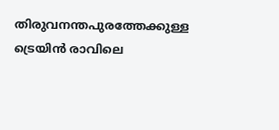തിരുവനന്തപുരത്തേക്കുള്ള ട്രെയിൻ രാവിലെ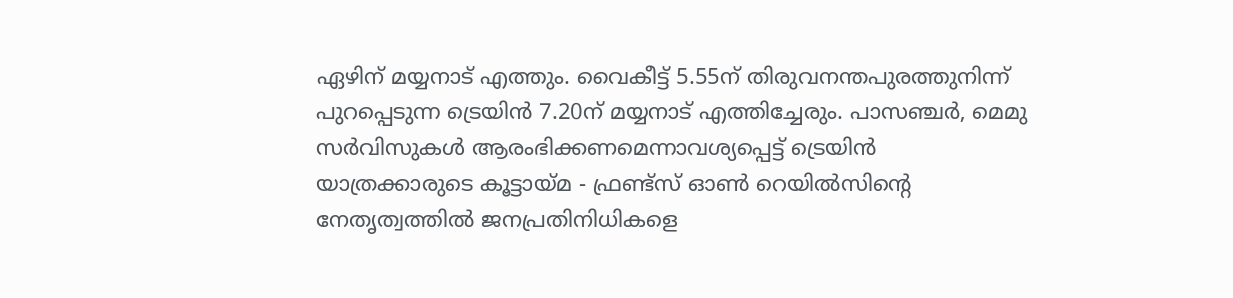ഏഴിന് മയ്യനാട് എത്തും. വൈകീട്ട് 5.55ന് തിരുവനന്തപുരത്തുനിന്ന് പുറപ്പെടുന്ന ട്രെയിൻ 7.20ന് മയ്യനാട് എത്തിച്ചേരും. പാസഞ്ചർ, മെമു സർവിസുകൾ ആരംഭിക്കണമെന്നാവശ്യപ്പെട്ട് ട്രെയിൻ യാത്രക്കാരുടെ കൂട്ടായ്മ - ഫ്രണ്ട്സ് ഓൺ റെയിൽസിന്റെ നേതൃത്വത്തിൽ ജനപ്രതിനിധികളെ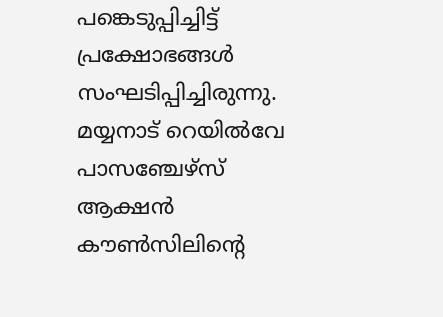പങ്കെടുപ്പിച്ചിട്ട് പ്രക്ഷോഭങ്ങൾ സംഘടിപ്പിച്ചിരുന്നു. മയ്യനാട് റെയിൽവേ പാസഞ്ചേഴ്സ് ആക്ഷൻ കൗൺസിലിന്റെ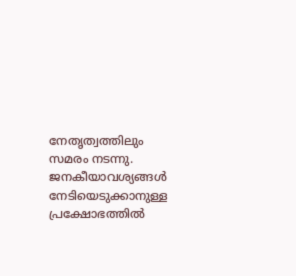നേതൃത്വത്തിലും സമരം നടന്നു. ജനകീയാവശ്യങ്ങൾ നേടിയെടുക്കാനുള്ള പ്രക്ഷോഭത്തിൽ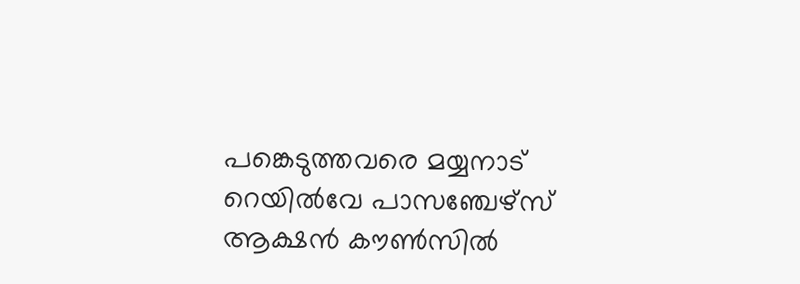പങ്കെടുത്തവരെ മയ്യനാട് റെയിൽവേ പാസഞ്ചേഴ്സ് ആക്ഷൻ കൗൺസിൽ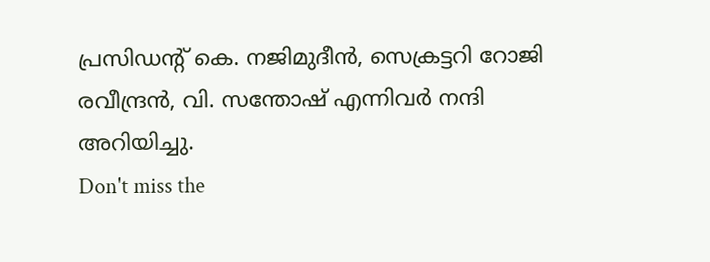പ്രസിഡന്റ് കെ. നജിമുദീൻ, സെക്രട്ടറി റോജി രവീന്ദ്രൻ, വി. സന്തോഷ് എന്നിവർ നന്ദി അറിയിച്ചു.
Don't miss the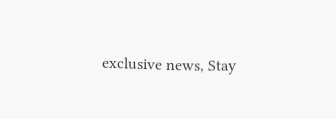exclusive news, Stay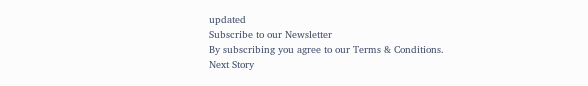updated
Subscribe to our Newsletter
By subscribing you agree to our Terms & Conditions.
Next Story